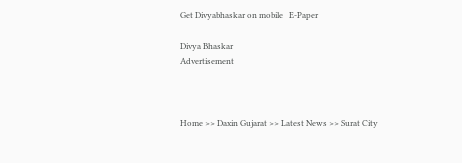Get Divyabhaskar on mobile   E-Paper

Divya Bhaskar
Advertisement



Home >> Daxin Gujarat >> Latest News >> Surat City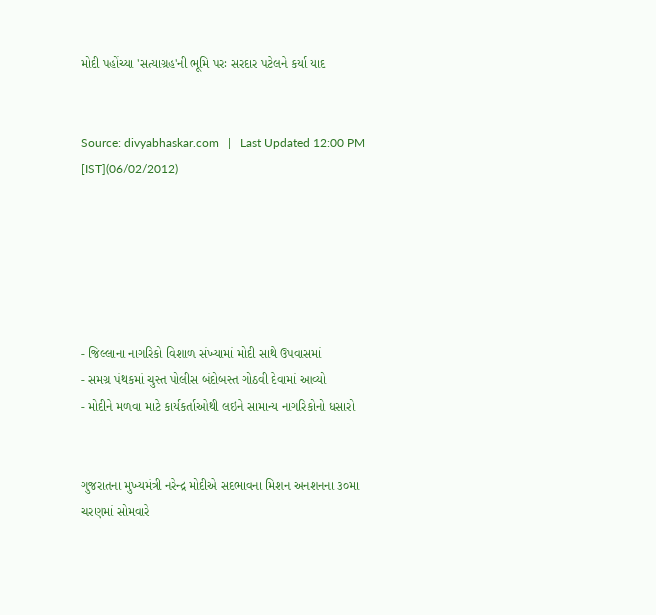મોદી પહોંચ્યા 'સત્યાગ્રહ'ની ભૂમિ પરઃ સરદાર પટેલને કર્યા યાદ


Source: divyabhaskar.com   |   Last Updated 12:00 PM [IST](06/02/2012)






- જિલ્લાના નાગરિકો વિશાળ સંખ્યામાં મોદી સાથે ઉપવાસમાં
- સમગ્ર પંથકમાં ચુસ્ત પોલીસ બંદોબસ્ત ગોઠવી દેવામાં આવ્યો
- મોદીને મળવા માટે કાર્યકર્તાઓથી લઇને સામાન્ય નાગરિકોનો ધસારો


ગુજરાતના મુખ્યમંત્રી નરેન્દ્ર મોદીએ સદભાવના મિશન અનશનના ૩૦મા ચરણમાં સોમવારે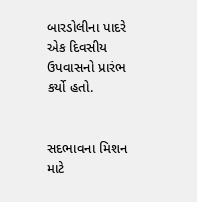બારડોલીના પાદરે એક દિવસીય ઉપવાસનો પ્રારંભ કર્યો હતો.


સદભાવના મિશન માટે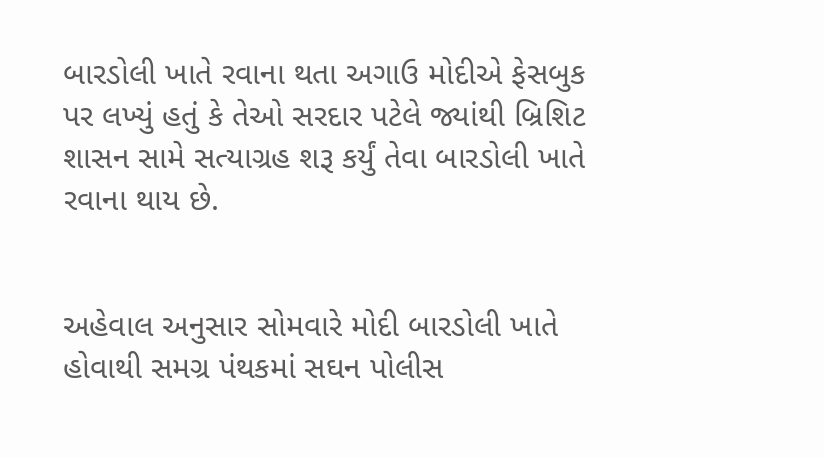બારડોલી ખાતે રવાના થતા અગાઉ મોદીએ ફેસબુક પર લખ્યું હતું કે તેઓ સરદાર પટેલે જ્યાંથી બ્રિશિટ શાસન સામે સત્યાગ્રહ શરૂ કર્યું તેવા બારડોલી ખાતે રવાના થાય છે.


અહેવાલ અનુસાર સોમવારે મોદી બારડોલી ખાતે હોવાથી સમગ્ર પંથકમાં સઘન પોલીસ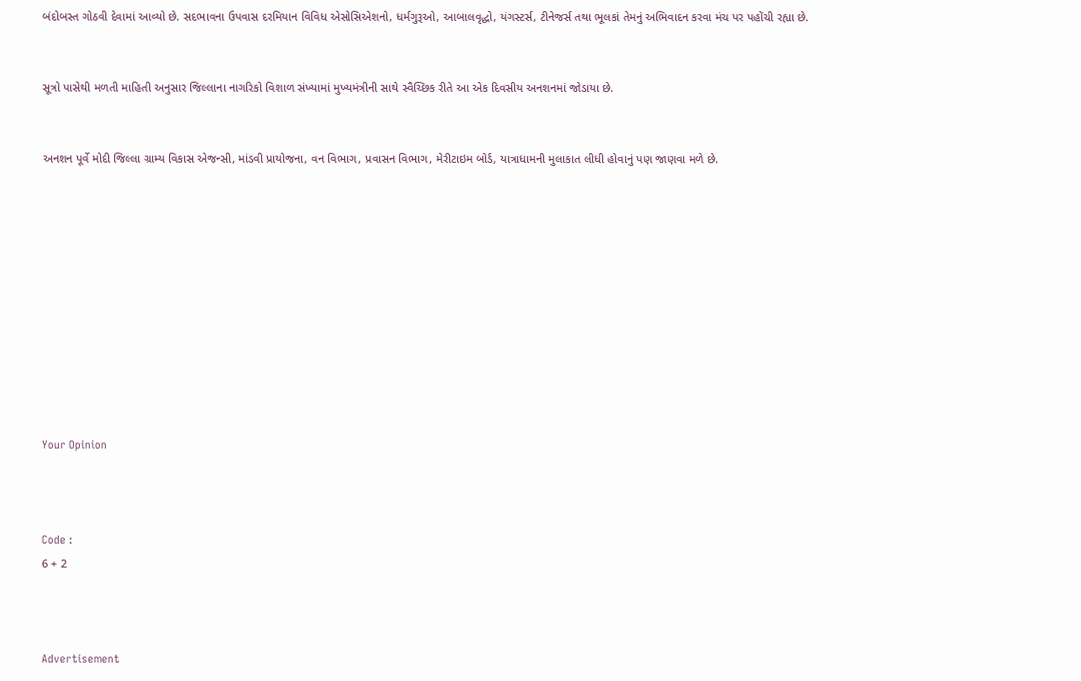બંદોબસ્ત ગોઠવી દેવામાં આવ્યો છે. સદભાવના ઉપવાસ દરમિયાન વિવિધ એસોસિએશનો, ધર્મગુરૂઓ, આબાલવૃદ્ધો, યંગસ્ટર્સ, ટીનેજર્સ તથા ભૂલકાં તેમનું અભિવાદન કરવા મંચ પર પહોંચી રહ્યા છે.


સૂત્રો પાસેથી મળતી માહિતી અનુસાર જિલ્લાના નાગરિકો વિશાળ સંખ્યામાં મુખ્યમંત્રીની સાથે સ્વૈચ્છિક રીતે આ એક દિવસીય અનશનમાં જોડાયા છે.


અનશન પૂર્વે મોદી જિલ્લા ગ્રામ્ય વિકાસ એજન્સી, માંડવી પ્રાયોજના, વન વિભાગ, પ્રવાસન વિભાગ, મેરીટાઇમ બોર્ડ, યાત્રાધામની મુલાકાત લીધી હોવાનું પણ જાણવા મળે છે.











Your Opinion



Code :
6 + 2



Advertisement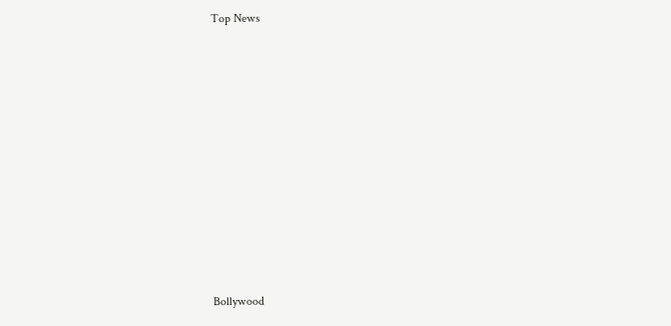Top News











Bollywood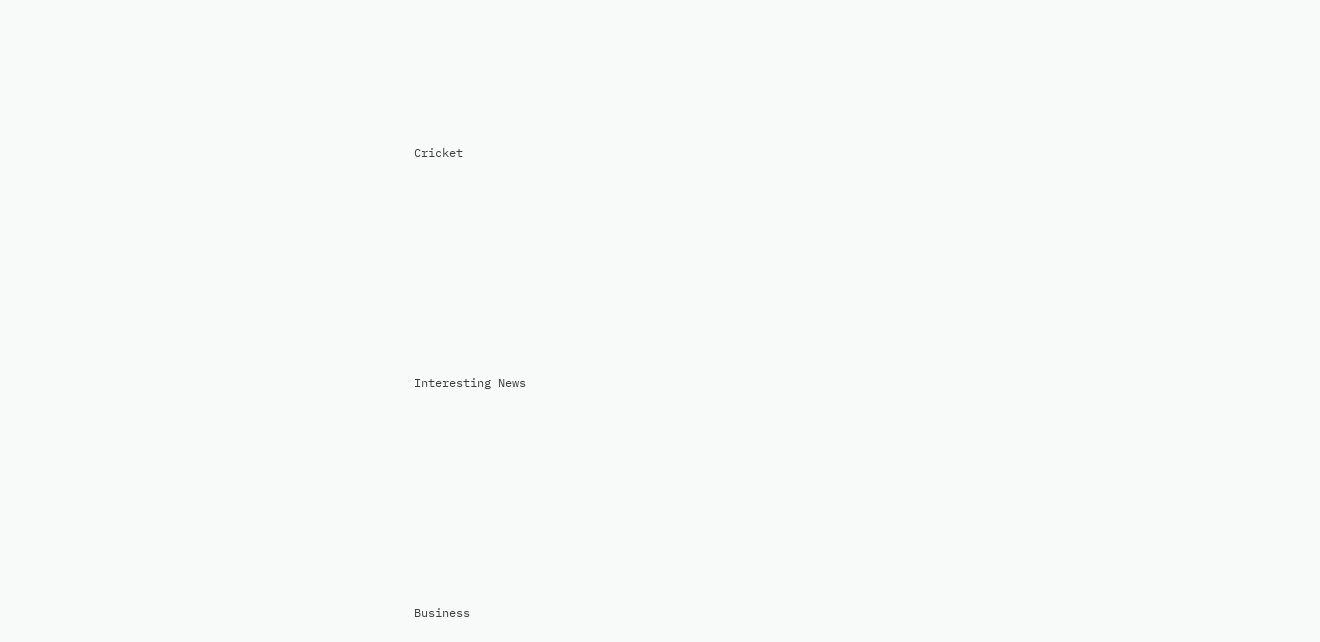Cricket











Interesting News











Business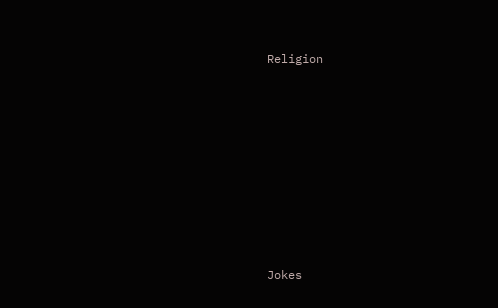Religion











Jokes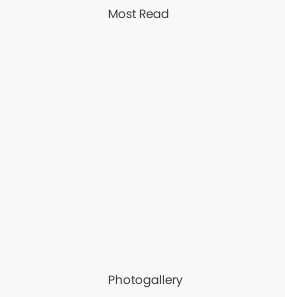Most Read











Photogallery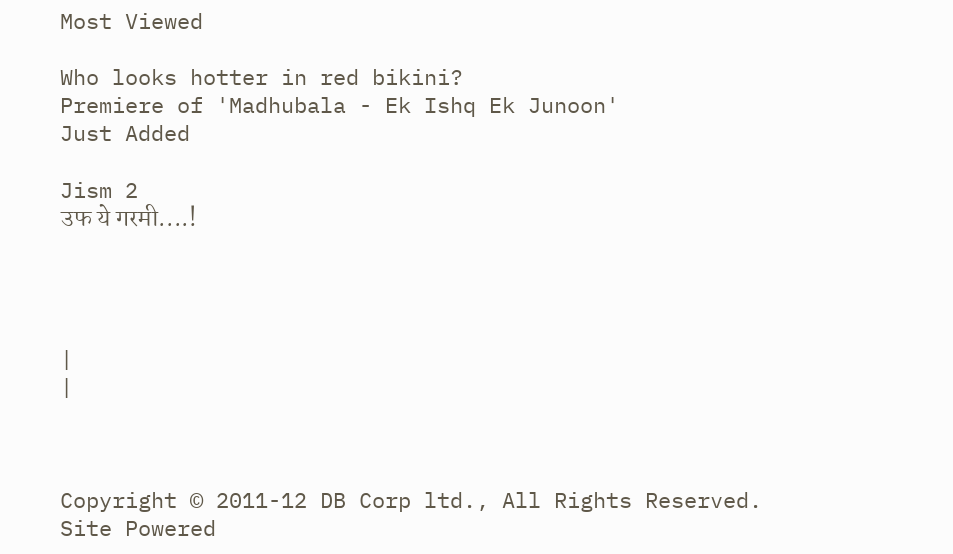Most Viewed

Who looks hotter in red bikini?
Premiere of 'Madhubala - Ek Ishq Ek Junoon'
Just Added

Jism 2
उफ ये गरमी....!




|
|



Copyright © 2011-12 DB Corp ltd., All Rights Reserved.
Site Powered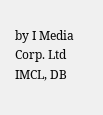by I Media Corp. Ltd IMCL, DB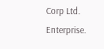Corp Ltd. Enterprise.